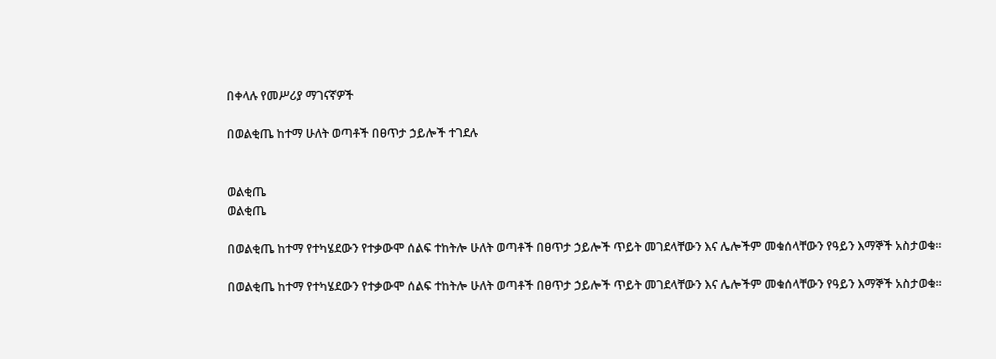በቀላሉ የመሥሪያ ማገናኛዎች

በወልቂጤ ከተማ ሁለት ወጣቶች በፀጥታ ኃይሎች ተገደሉ


ወልቂጤ
ወልቂጤ

በወልቂጤ ከተማ የተካሄደውን የተቃውሞ ሰልፍ ተከትሎ ሁለት ወጣቶች በፀጥታ ኃይሎች ጥይት መገደላቸውን እና ሌሎችም መቁሰላቸውን የዓይን እማኞች አስታወቁ፡፡

በወልቂጤ ከተማ የተካሄደውን የተቃውሞ ሰልፍ ተከትሎ ሁለት ወጣቶች በፀጥታ ኃይሎች ጥይት መገደላቸውን እና ሌሎችም መቁሰላቸውን የዓይን እማኞች አስታወቁ፡፡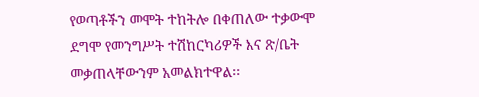የወጣቶችን መሞት ተከትሎ በቀጠለው ተቃውሞ ደግሞ የመንግሥት ተሽከርካሪዎች እና ጽ/ቤት መቃጠላቸውንም አመልክተዋል፡፡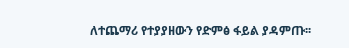ለተጨማሪ የተያያዘውን የድምፅ ፋይል ያዳምጡ፡፡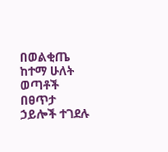በወልቂጤ ከተማ ሁለት ወጣቶች በፀጥታ ኃይሎች ተገደሉ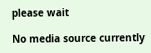please wait

No media source currently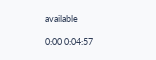available

0:00 0:04:57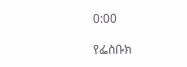0:00

የፌስቡክ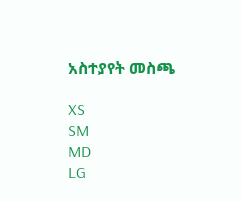አስተያየት መስጫ

XS
SM
MD
LG